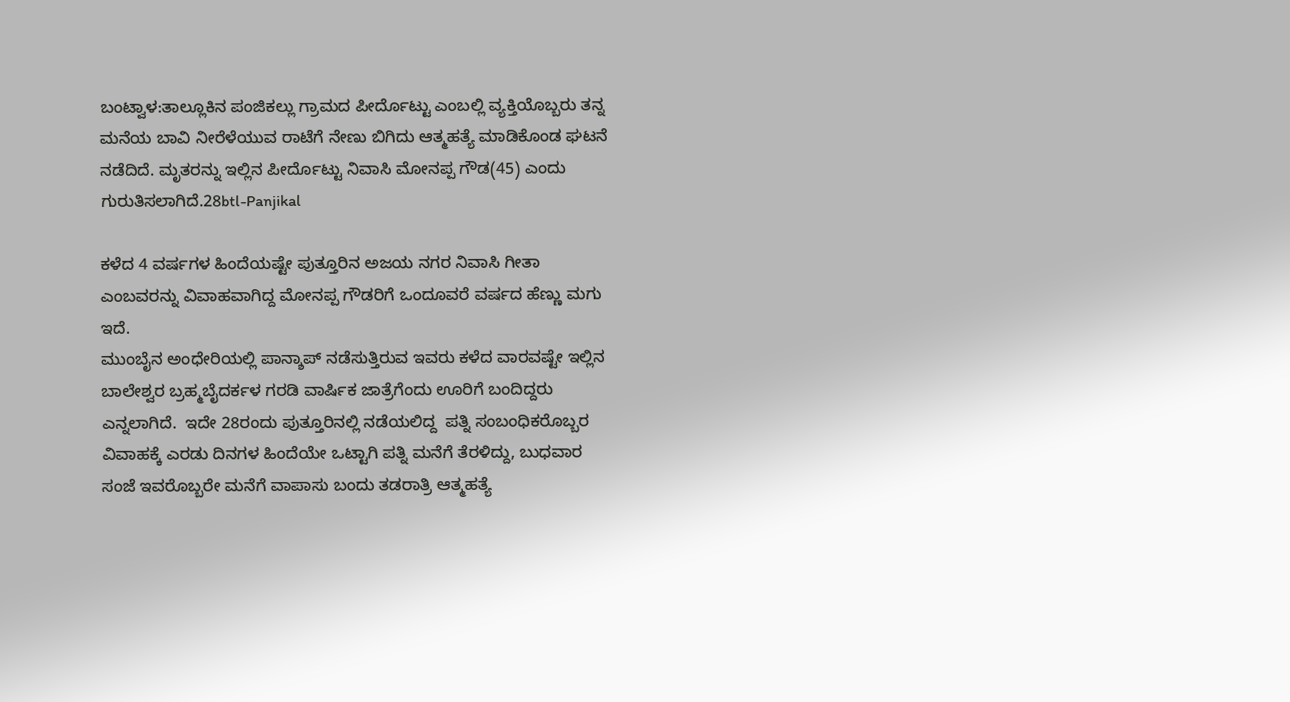ಬಂಟ್ವಾಳ:ತಾಲ್ಲೂಕಿನ ಪಂಜಿಕಲ್ಲು ಗ್ರಾಮದ ಪೀರ್ದೊಟ್ಟು ಎಂಬಲ್ಲಿ ವ್ಯಕ್ತಿಯೊಬ್ಬರು ತನ್ನ ಮನೆಯ ಬಾವಿ ನೀರೆಳೆಯುವ ರಾಟೆಗೆ ನೇಣು ಬಿಗಿದು ಆತ್ಮಹತ್ಯೆ ಮಾಡಿಕೊಂಡ ಘಟನೆ ನಡೆದಿದೆ. ಮೃತರನ್ನು ಇಲ್ಲಿನ ಪೀರ್ದೊಟ್ಟು ನಿವಾಸಿ ಮೋನಪ್ಪ ಗೌಡ(45) ಎಂದು ಗುರುತಿಸಲಾಗಿದೆ.28btl-Panjikal

ಕಳೆದ 4 ವರ್ಷಗಳ ಹಿಂದೆಯಷ್ಟೇ ಪುತ್ತೂರಿನ ಅಜಯ ನಗರ ನಿವಾಸಿ ಗೀತಾ ಎಂಬವರನ್ನು ವಿವಾಹವಾಗಿದ್ದ ಮೋನಪ್ಪ ಗೌಡರಿಗೆ ಒಂದೂವರೆ ವರ್ಷದ ಹೆಣ್ಣು ಮಗು ಇದೆ.
ಮುಂಬೈನ ಅಂಧೇರಿಯಲ್ಲಿ ಪಾನ್ಶಾಪ್ ನಡೆಸುತ್ತಿರುವ ಇವರು ಕಳೆದ ವಾರವಷ್ಟೇ ಇಲ್ಲಿನ ಬಾಲೇಶ್ವರ ಬ್ರಹ್ಮಬೈದರ್ಕಳ ಗರಡಿ ವಾರ್ಷಿಕ ಜಾತ್ರೆಗೆಂದು ಊರಿಗೆ ಬಂದಿದ್ದರು ಎನ್ನಲಾಗಿದೆ.  ಇದೇ 28ರಂದು ಪುತ್ತೂರಿನಲ್ಲಿ ನಡೆಯಲಿದ್ದ  ಪತ್ನಿ ಸಂಬಂಧಿಕರೊಬ್ಬರ ವಿವಾಹಕ್ಕೆ ಎರಡು ದಿನಗಳ ಹಿಂದೆಯೇ ಒಟ್ಟಾಗಿ ಪತ್ನಿ ಮನೆಗೆ ತೆರಳಿದ್ದು, ಬುಧವಾರ ಸಂಜೆ ಇವರೊಬ್ಬರೇ ಮನೆಗೆ ವಾಪಾಸು ಬಂದು ತಡರಾತ್ರಿ ಆತ್ಮಹತ್ಯೆ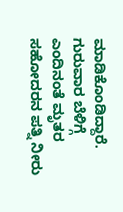ಮಾಡಿಕೊಂಡಿದ್ದಾರೆ. ಗುರುವಾರ ಬೆಳಿಗ್ಗೆ ಎಂದಿನಂತೆ ಮೃತರ ಸಹೋದರನ ಪತ್ನಿ ನೀರು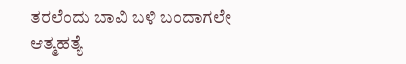ತರಲೆಂದು ಬಾವಿ ಬಳಿ ಬಂದಾಗಲೇ ಆತ್ಮಹತ್ಯೆ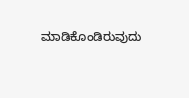ಮಾಡಿಕೊಂಡಿರುವುದು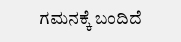ಗಮನಕ್ಕೆ ಬಂದಿದೆ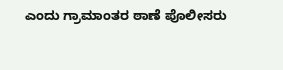ಎಂದು ಗ್ರಾಮಾಂತರ ಠಾಣೆ ಪೊಲೀಸರು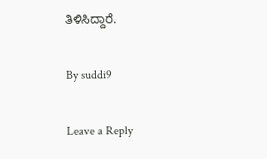ತಿಳಿಸಿದ್ದಾರೆ.

By suddi9

Leave a Reply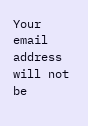Your email address will not be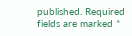published. Required fields are marked *